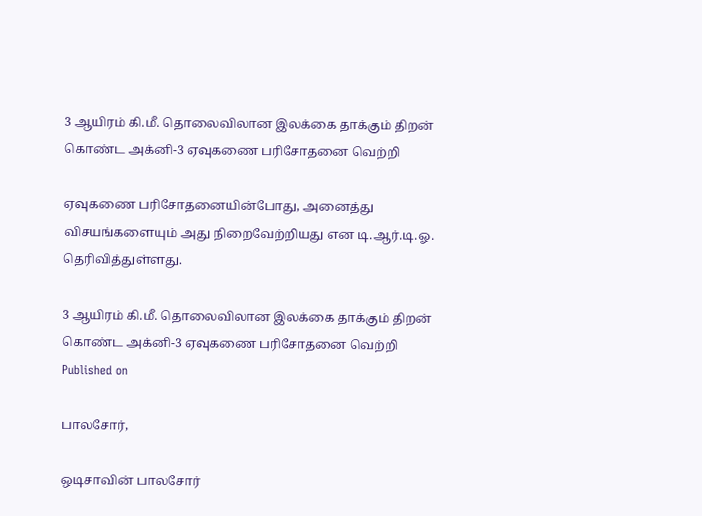3 ஆயிரம் கி.மீ. தொலைவிலான இலக்கை தாக்கும் திறன் கொண்ட அக்னி-3 ஏவுகணை பரிசோதனை வெற்றி

ஏவுகணை பரிசோதனையின்போது, அனைத்து விசயங்களையும் அது நிறைவேற்றியது என டி.ஆர்.டி.ஓ. தெரிவித்துள்ளது.

3 ஆயிரம் கி.மீ. தொலைவிலான இலக்கை தாக்கும் திறன் கொண்ட அக்னி-3 ஏவுகணை பரிசோதனை வெற்றி
Published on

பாலசோர்,

ஒடிசாவின் பாலசோர்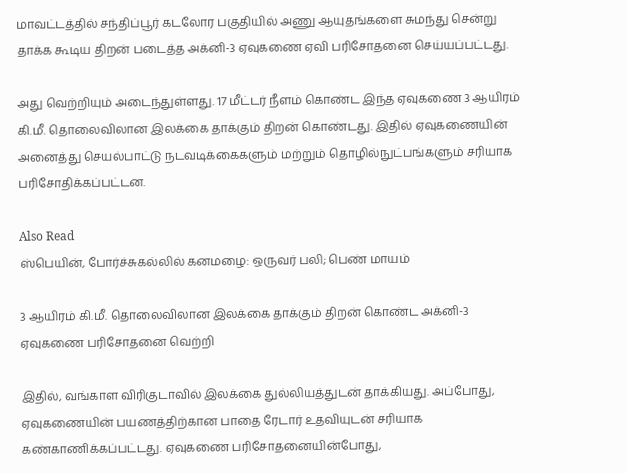மாவட்டத்தில் சந்திப்பூர் கடலோர பகுதியில் அணு ஆயுதங்களை சுமந்து சென்று தாக்க கூடிய திறன் படைத்த அக்னி-3 ஏவுகணை ஏவி பரிசோதனை செய்யப்பட்டது.

அது வெற்றியும் அடைந்துள்ளது. 17 மீட்டர் நீளம் கொண்ட இந்த ஏவுகணை 3 ஆயிரம் கி.மீ. தொலைவிலான இலக்கை தாக்கும் திறன் கொண்டது. இதில் ஏவுகணையின் அனைத்து செயல்பாட்டு நடவடிக்கைகளும் மற்றும் தொழில்நுட்பங்களும் சரியாக பரிசோதிக்கப்பட்டன.

Also Read
ஸ்பெயின், போர்ச்சுகல்லில் கனமழை: ஒருவர் பலி; பெண் மாயம்

3 ஆயிரம் கி.மீ. தொலைவிலான இலக்கை தாக்கும் திறன் கொண்ட அக்னி-3 ஏவுகணை பரிசோதனை வெற்றி

இதில், வங்காள விரிகுடாவில் இலக்கை துல்லியத்துடன் தாக்கியது. அப்போது, ஏவுகணையின் பயணத்திற்கான பாதை ரேடார் உதவியுடன் சரியாக கண்காணிக்கப்பட்டது. ஏவுகணை பரிசோதனையின்போது,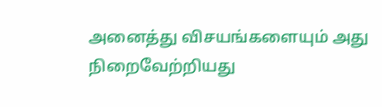அனைத்து விசயங்களையும் அது நிறைவேற்றியது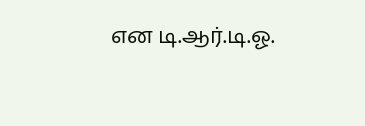என டி.ஆர்.டி.ஓ.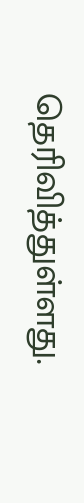தெரிவித்துள்ளது.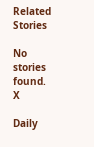Related Stories

No stories found.
X

Daily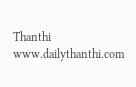Thanthi
www.dailythanthi.com